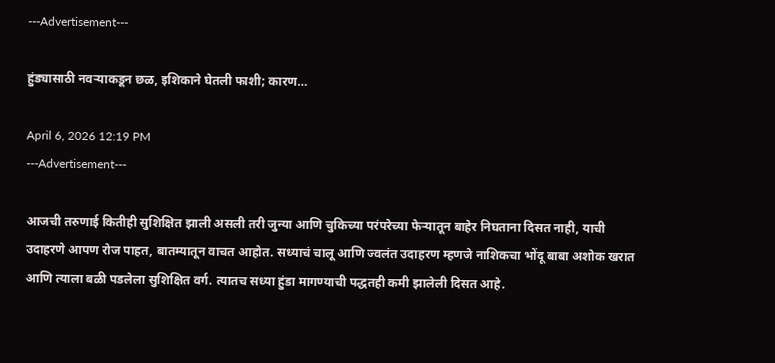---Advertisement---

हुंड्यासाठी नवऱ्याकडून छळ, इशिकाने घेतली फाशी; कारण…

April 6, 2026 12:19 PM
---Advertisement---

आजची तरुणाई कितीही सुशिक्षित झाली असली तरी जुन्या आणि चुकिच्या परंपरेच्या फेऱ्यातून बाहेर निघताना दिसत नाही, याची उदाहरणे आपण रोज पाहत, बातम्यातून वाचत आहोत. सध्याचं चालू आणि ज्वलंत उदाहरण म्हणजे नाशिकचा भोंदू बाबा अशोक खरात आणि त्याला बळी पडलेला सुशिक्षित वर्ग. त्यातच सध्या हुंडा मागण्याची पद्धतही कमी झालेली दिसत आहे.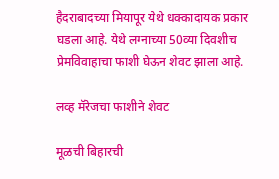हैदराबादच्या मियापूर येथे धक्कादायक प्रकार घडला आहे. येथे लग्नाच्या 50व्या दिवशीच प्रेमविवाहाचा फाशी घेऊन शेवट झाला आहे.

लव्ह मॅरेजचा फाशीने शेवट

मूळची बिहारची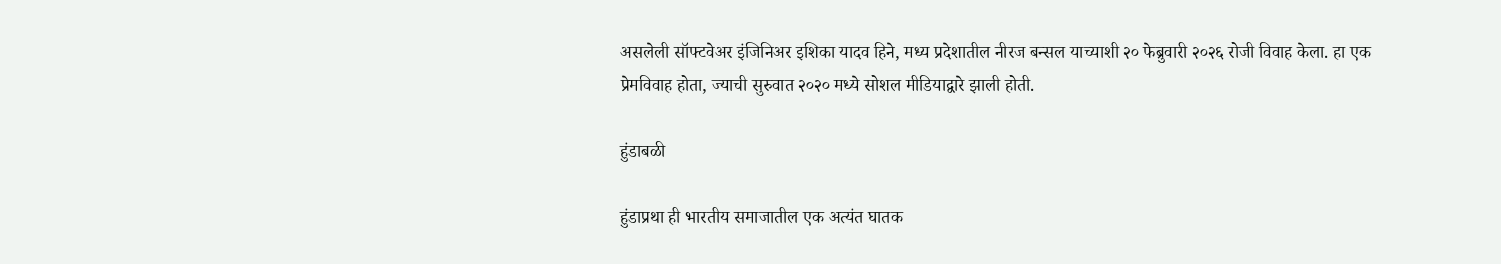असलेली सॉफ्टवेअर इंजिनिअर इशिका यादव हिने, मध्य प्रदेशातील नीरज बन्सल याच्याशी २० फेब्रुवारी २०२६ रोजी विवाह केला. हा एक प्रेमविवाह होता, ज्याची सुरुवात २०२० मध्ये सोशल मीडियाद्वारे झाली होती.

हुंडाबळी

हुंडाप्रथा ही भारतीय समाजातील एक अत्यंत घातक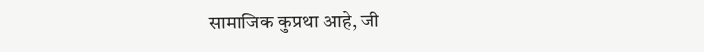सामाजिक कुप्रथा आहे, जी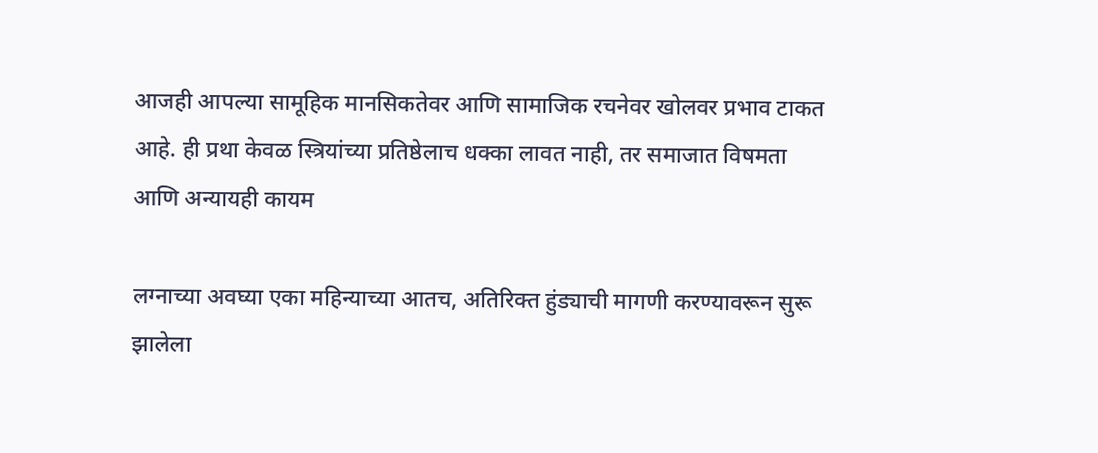आजही आपल्या सामूहिक मानसिकतेवर आणि सामाजिक रचनेवर खोलवर प्रभाव टाकत आहे. ही प्रथा केवळ स्त्रियांच्या प्रतिष्ठेलाच धक्का लावत नाही, तर समाजात विषमता आणि अन्यायही कायम

लग्नाच्या अवघ्या एका महिन्याच्या आतच, अतिरिक्त हुंड्याची मागणी करण्यावरून सुरू झालेला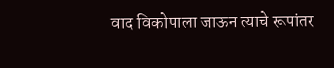वाद विकोपाला जाऊन त्याचे रूपांतर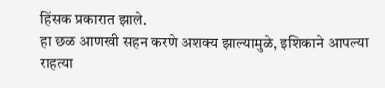हिंसक प्रकारात झाले.
हा छळ आणखी सहन करणे अशक्य झाल्यामुळे, इशिकाने आपल्या राहत्या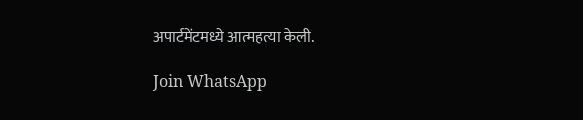अपार्टमेंटमध्ये आत्महत्या केली.

Join WhatsApp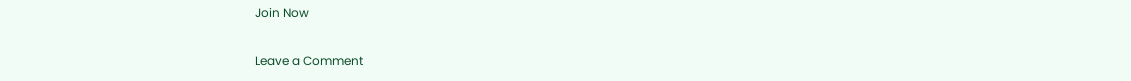Join Now

Leave a Comment